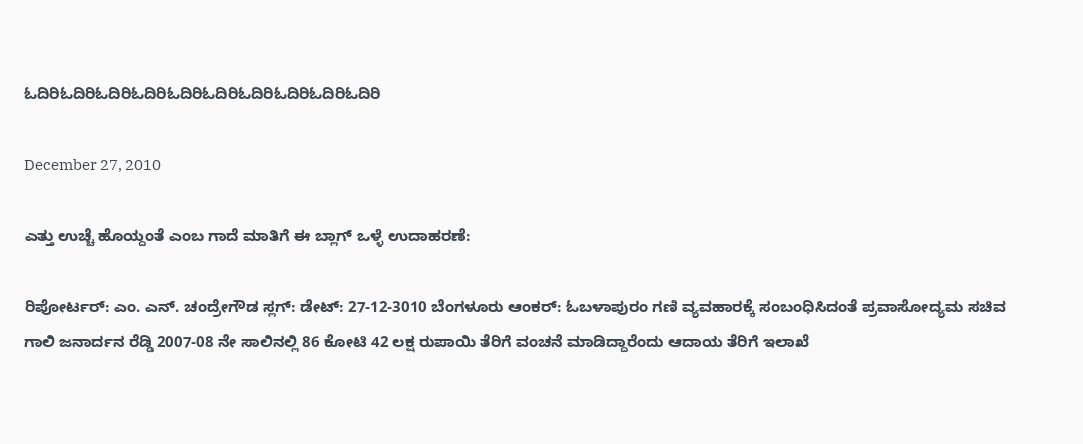ಓದಿರಿಓದಿರಿಓದಿರಿಓದಿರಿಓದಿರಿಓದಿರಿಓದಿರಿಓದಿರಿಓದಿರಿಓದಿರಿ

December 27, 2010

ಎತ್ತು ಉಚ್ಚೆ ಹೊಯ್ದಂತೆ ಎಂಬ ಗಾದೆ ಮಾತಿಗೆ ಈ ಬ್ಲಾಗ್ ಒಳ್ಳೆ ಉದಾಹರಣೆ:

ರಿಪೋರ್ಟರ್: ಎಂ. ಎನ್. ಚಂದ್ರೇಗೌಡ ಸ್ಲಗ್: ಡೇಟ್: 27-12-3010 ಬೆಂಗಳೂರು ಆಂಕರ್: ಓಬಳಾಪುರಂ ಗಣಿ ವ್ಯವಹಾರಕ್ಕೆ ಸಂಬಂಧಿಸಿದಂತೆ ಪ್ರವಾಸೋದ್ಯಮ ಸಚಿವ ಗಾಲಿ ಜನಾರ್ದನ ರೆಡ್ಡಿ 2007-08 ನೇ ಸಾಲಿನಲ್ಲಿ 86 ಕೋಟಿ 42 ಲಕ್ಷ ರುಪಾಯಿ ತೆರಿಗೆ ವಂಚನೆ ಮಾಡಿದ್ದಾರೆಂದು ಆದಾಯ ತೆರಿಗೆ ಇಲಾಖೆ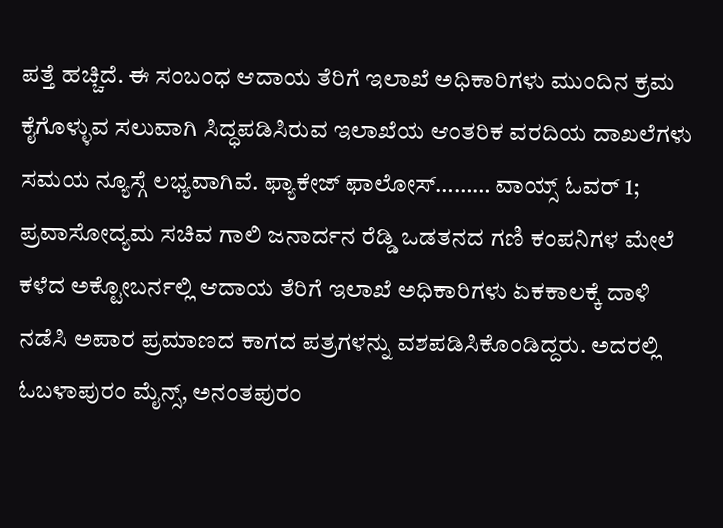ಪತ್ತೆ ಹಚ್ಚಿದೆ. ಈ ಸಂಬಂಧ ಆದಾಯ ತೆರಿಗೆ ಇಲಾಖೆ ಅಧಿಕಾರಿಗಳು ಮುಂದಿನ ಕ್ರಮ ಕೈಗೊಳ್ಳುವ ಸಲುವಾಗಿ ಸಿದ್ಧಪಡಿಸಿರುವ ಇಲಾಖೆಯ ಆಂತರಿಕ ವರದಿಯ ದಾಖಲೆಗಳು ಸಮಯ ನ್ಯೂಸ್ಗೆ ಲಭ್ಯವಾಗಿವೆ. ಫ್ಯಾಕೇಜ್ ಫಾಲೋಸ್……… ವಾಯ್ಸ್ ಓವರ್ 1; ಪ್ರವಾಸೋದ್ಯಮ ಸಚಿವ ಗಾಲಿ ಜನಾರ್ದನ ರೆಡ್ಡಿ ಒಡತನದ ಗಣಿ ಕಂಪನಿಗಳ ಮೇಲೆ ಕಳೆದ ಅಕ್ಟೋಬರ್ನಲ್ಲಿ ಆದಾಯ ತೆರಿಗೆ ಇಲಾಖೆ ಅಧಿಕಾರಿಗಳು ಏಕಕಾಲಕ್ಕೆ ದಾಳಿ ನಡೆಸಿ ಅಪಾರ ಪ್ರಮಾಣದ ಕಾಗದ ಪತ್ರಗಳನ್ನು ವಶಪಡಿಸಿಕೊಂಡಿದ್ದರು. ಅದರಲ್ಲಿ ಓಬಳಾಪುರಂ ಮೈನ್ಸ್, ಅನಂತಪುರಂ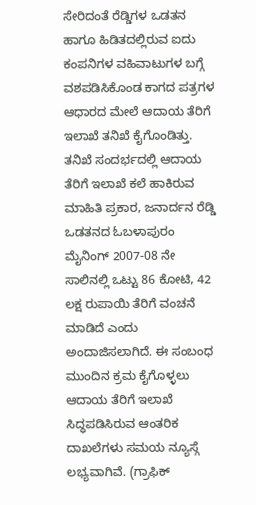ಸೇರಿದಂತೆ ರೆಡ್ಡಿಗಳ ಒಡತನ ಹಾಗೂ ಹಿಡಿತದಲ್ಲಿರುವ ಐದು ಕಂಪನಿಗಳ ವಹಿವಾಟುಗಳ ಬಗ್ಗೆ ವಶಪಡಿಸಿಕೊಂಡ ಕಾಗದ ಪತ್ರಗಳ ಆಧಾರದ ಮೇಲೆ ಆದಾಯ ತೆರಿಗೆ ಇಲಾಖೆ ತನಿಖೆ ಕೈಗೊಂಡಿತ್ತು. ತನಿಖೆ ಸಂದರ್ಭದಲ್ಲಿ ಆದಾಯ ತೆರಿಗೆ ಇಲಾಖೆ ಕಲೆ ಹಾಕಿರುವ ಮಾಹಿತಿ ಪ್ರಕಾರ, ಜನಾರ್ದನ ರೆಡ್ಡಿ ಒಡತನದ ಓಬಳಾಪುರಂ ಮೈನಿಂಗ್ 2007-08 ನೇ ಸಾಲಿನಲ್ಲಿ ಒಟ್ಟು 86 ಕೋಟಿ, 42 ಲಕ್ಷ ರುಪಾಯಿ ತೆರಿಗೆ ವಂಚನೆ ಮಾಡಿದೆ ಎಂದು ಅಂದಾಜಿಸಲಾಗಿದೆ. ಈ ಸಂಬಂಧ ಮುಂದಿನ ಕ್ರಮ ಕೈಗೊಳ್ಳಲು ಆದಾಯ ತೆರಿಗೆ ಇಲಾಖೆ ಸಿದ್ಧಪಡಿಸಿರುವ ಆಂತರಿಕ ದಾಖಲೆಗಳು ಸಮಯ ನ್ಯೂಸ್ಗೆ ಲಭ್ಯವಾಗಿವೆ. (ಗ್ರಾಫಿಕ್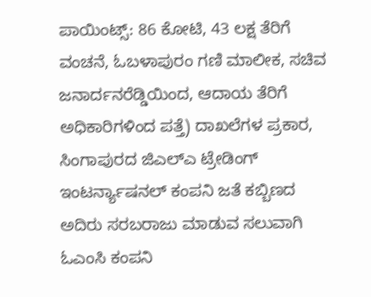ಪಾಯಿಂಟ್ಸ್: 86 ಕೋಟಿ, 43 ಲಕ್ಷ ತೆರಿಗೆ ವಂಚನೆ, ಓಬಳಾಪುರಂ ಗಣಿ ಮಾಲೀಕ, ಸಚಿವ ಜನಾರ್ದನರೆಡ್ಡಿಯಿಂದ, ಆದಾಯ ತೆರಿಗೆ ಅಧಿಕಾರಿಗಳಿಂದ ಪತ್ತೆ) ದಾಖಲೆಗಳ ಪ್ರಕಾರ, ಸಿಂಗಾಪುರದ ಜಿಎಲ್ಎ ಟ್ರೇಡಿಂಗ್ ಇಂಟರ್ನ್ಯಾಷನಲ್ ಕಂಪನಿ ಜತೆ ಕಬ್ಬಿಣದ ಅದಿರು ಸರಬರಾಜು ಮಾಡುವ ಸಲುವಾಗಿ ಓಎಂಸಿ ಕಂಪನಿ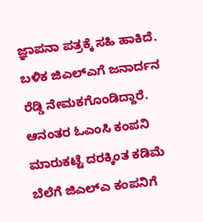ಜ್ಞಾಪನಾ ಪತ್ರಕ್ಕೆ ಸಹಿ ಹಾಕಿದೆ. ಬಳಿಕ ಜಿಎಲ್ಎಗೆ ಜನಾರ್ದನ ರೆಡ್ಡಿ ನೇಮಕಗೊಂಡಿದ್ದಾರೆ. ಆನಂತರ ಓಎಂಸಿ ಕಂಪನಿ ಮಾರುಕಟ್ಟೆ ದರಕ್ಕಿಂತ ಕಡಿಮೆ ಬೆಲೆಗೆ ಜಿಎಲ್ಎ ಕಂಪನಿಗೆ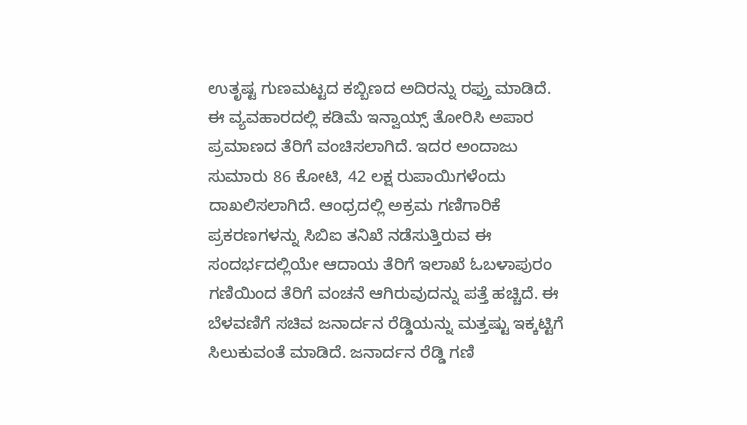ಉತೃಷ್ಟ ಗುಣಮಟ್ಟದ ಕಬ್ಬಿಣದ ಅದಿರನ್ನು ರಫ್ತು ಮಾಡಿದೆ. ಈ ವ್ಯವಹಾರದಲ್ಲಿ ಕಡಿಮೆ ಇನ್ವಾಯ್ಸ್ ತೋರಿಸಿ ಅಪಾರ ಪ್ರಮಾಣದ ತೆರಿಗೆ ವಂಚಿಸಲಾಗಿದೆ. ಇದರ ಅಂದಾಜು ಸುಮಾರು 86 ಕೋಟಿ, 42 ಲಕ್ಷ ರುಪಾಯಿಗಳೆಂದು ದಾಖಲಿಸಲಾಗಿದೆ. ಆಂಧ್ರದಲ್ಲಿ ಅಕ್ರಮ ಗಣಿಗಾರಿಕೆ ಪ್ರಕರಣಗಳನ್ನು ಸಿಬಿಐ ತನಿಖೆ ನಡೆಸುತ್ತಿರುವ ಈ ಸಂದರ್ಭದಲ್ಲಿಯೇ ಆದಾಯ ತೆರಿಗೆ ಇಲಾಖೆ ಓಬಳಾಪುರಂ ಗಣಿಯಿಂದ ತೆರಿಗೆ ವಂಚನೆ ಆಗಿರುವುದನ್ನು ಪತ್ತೆ ಹಚ್ಚಿದೆ. ಈ ಬೆಳವಣಿಗೆ ಸಚಿವ ಜನಾರ್ದನ ರೆಡ್ಡಿಯನ್ನು ಮತ್ತಷ್ಟು ಇಕ್ಕಟ್ಟಿಗೆ ಸಿಲುಕುವಂತೆ ಮಾಡಿದೆ. ಜನಾರ್ದನ ರೆಡ್ಡಿ ಗಣಿ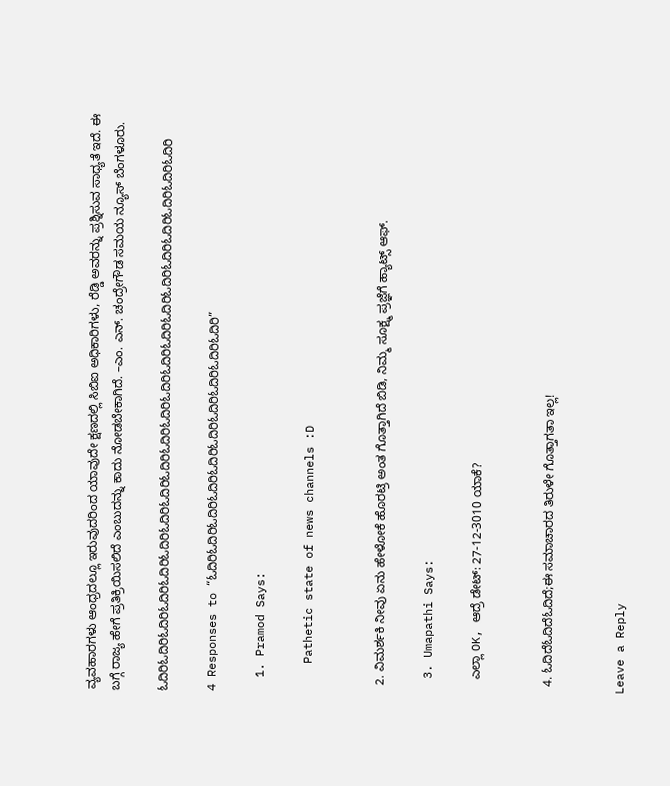ವ್ಯವಹಾರಗಳು ಆಂಧ್ರದಲ್ಲೂ ಇರುವುದರಿಂದ ಯಾವುದೇ ಕ್ಷಣದಲ್ಲಿ ಸಿಬಿಐ ಅಧಿಕಾರಿಗಳು, ರೆಡ್ಡಿ ಅವರನ್ನು ಪ್ರಶ್ನಿಸುವ ಸಾಧ್ಯತೆ ಇದೆ. ಈ ಬಗ್ಗೆ ರಾಜ್ಯ ಹೇಗೆ ಪ್ರತಿಕ್ರಿಯಿಸಲಿದೆ ಎಂಬುದನ್ನು ಕಾದು ನೋಡಬೇಕಾಗಿದೆ. –ಎಂ. ಎನ್. ಚಂದ್ರೇಗೌಡ ಸಮಯ ನ್ಯೂಸ್ ಬೆಂಗಳೂರು.

ಓದಿರಿಓದಿರಿಓದಿರಿಓದಿರಿಓದಿರಿಓದಿರಿಓದಿರಿಓದಿರಿಓದಿರಿಓದಿರಿಓದಿರಿಓದಿರಿಓದಿರಿಓದಿರಿಓದಿರಿಓದಿರಿಓದಿರಿಓದಿರಿಓದಿರಿಓದಿರಿಓದಿರಿ

4 Responses to “ಓದಿರಿಓದಿರಿಓದಿರಿಓದಿರಿಓದಿರಿಓದಿರಿಓದಿರಿಓದಿರಿಓದಿರಿಓದಿರಿ”

  1. Pramod Says:

    Pathetic state of news channels :D


  2. ವಿಮರ್ಶಕಿ ನೀವು ಏನು ಹೇಳೋಕೆ ಹೊರಟ್ರಿ ಅಂತ ಗೊತ್ತಾಗಿದೆ ಬಿಡಿ, ನಿಮ್ಮ ಸೂಕ್ಷ್ಮ ಪ್ರಜ್ಞೆಗೆ ಹ್ಯಾಟ್ಸ್ ಆಫ್.

  3. Umapathi Says:

    ಎಲ್ಲಾ OK, ಆದ್ರೆ ಡೇಟ್: 27-12-3010 ಯಾಕೆ?


  4. ಓದಿದೆಓದಿದೆಓದಿದೆ;ಈ ಸಮಾಚಾರದ ತಿರುಳೇ ಗೊತ್ತಾಗತಾ ಇಲ್ಲ!


Leave a Reply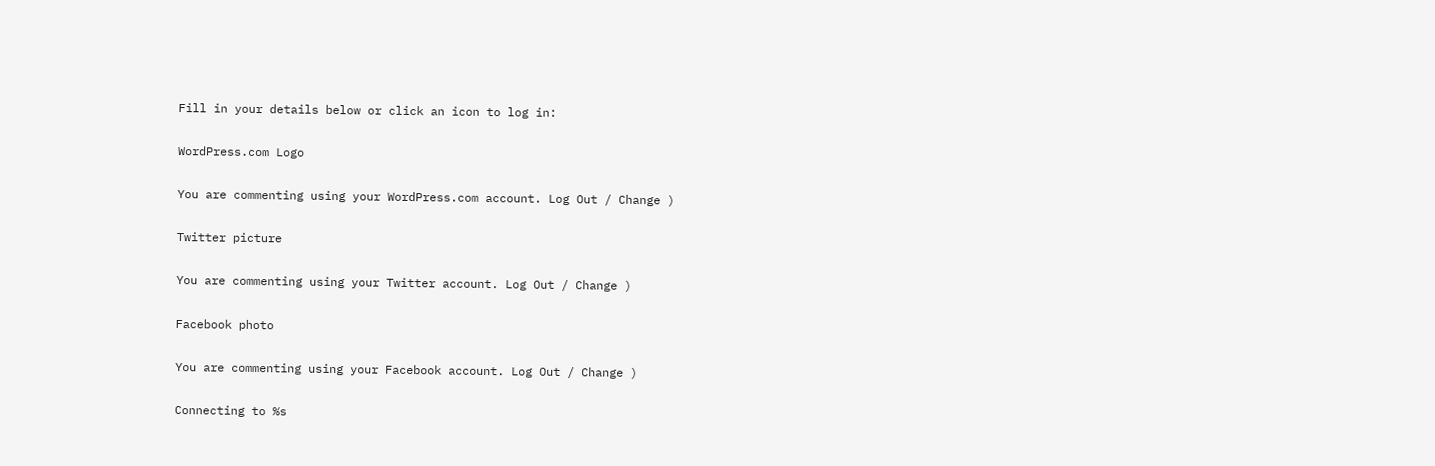Fill in your details below or click an icon to log in:

WordPress.com Logo

You are commenting using your WordPress.com account. Log Out / Change )

Twitter picture

You are commenting using your Twitter account. Log Out / Change )

Facebook photo

You are commenting using your Facebook account. Log Out / Change )

Connecting to %s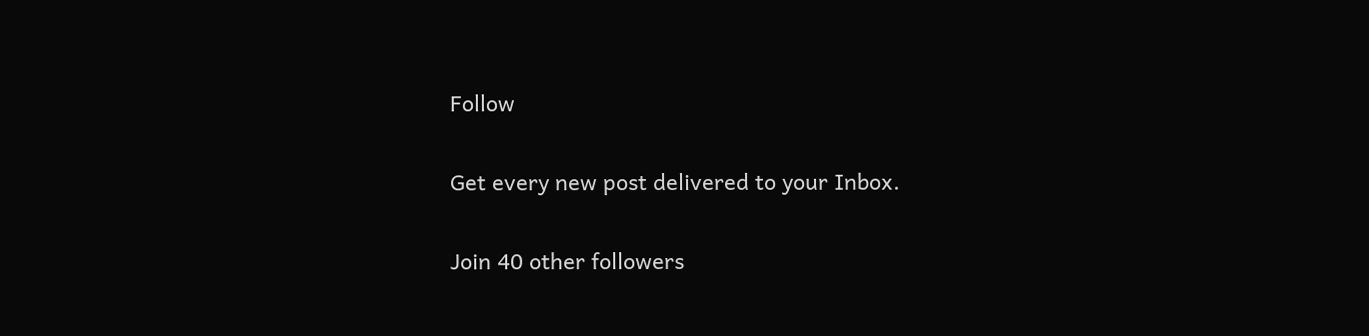Follow

Get every new post delivered to your Inbox.

Join 40 other followers